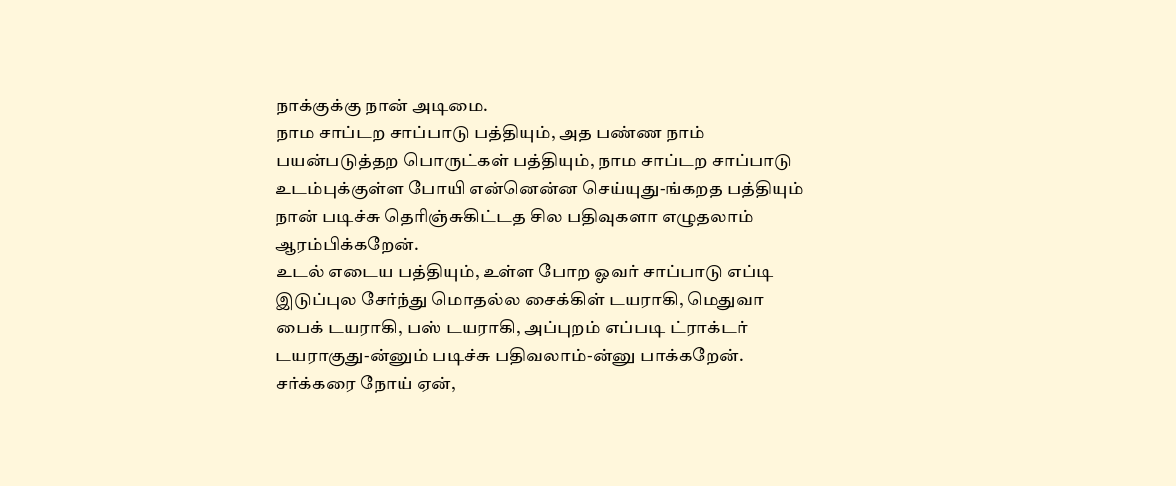நாக்குக்கு நான் அடிமை.
நாம சாப்டற சாப்பாடு பத்தியும், அத பண்ண நாம் பயன்படுத்தற பொருட்கள் பத்தியும், நாம சாப்டற சாப்பாடு உடம்புக்குள்ள போயி என்னென்ன செய்யுது-ங்கறத பத்தியும் நான் படிச்சு தெரிஞ்சுகிட்டத சில பதிவுகளா எழுதலாம் ஆரம்பிக்கறேன்.
உடல் எடைய பத்தியும், உள்ள போற ஓவர் சாப்பாடு எப்டி இடுப்புல சேர்ந்து மொதல்ல சைக்கிள் டயராகி, மெதுவா பைக் டயராகி, பஸ் டயராகி, அப்புறம் எப்படி ட்ராக்டர் டயராகுது-ன்னும் படிச்சு பதிவலாம்-ன்னு பாக்கறேன்.
சர்க்கரை நோய் ஏன்,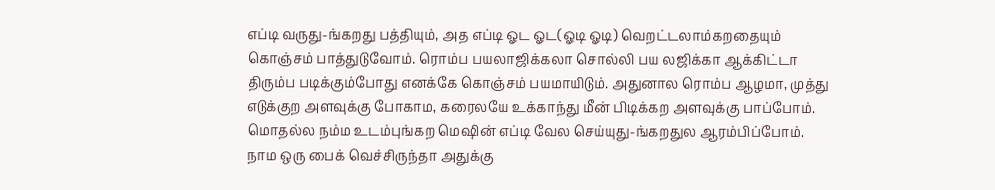எப்டி வருது-ங்கறது பத்தியும், அத எப்டி ஓட ஓட(ஓடி ஓடி) வெறட்டலாம்கறதையும் கொஞ்சம் பாத்துடுவோம். ரொம்ப பயலாஜிக்கலா சொல்லி பய லஜிக்கா ஆக்கிட்டா திரும்ப படிக்கும்போது எனக்கே கொஞ்சம் பயமாயிடும். அதுனால ரொம்ப ஆழமா, முத்து எடுக்குற அளவுக்கு போகாம, கரைலயே உக்காந்து மீன் பிடிக்கற அளவுக்கு பாப்போம்.
மொதல்ல நம்ம உடம்புங்கற மெஷின் எப்டி வேல செய்யுது-ங்கறதுல ஆரம்பிப்போம். நாம ஒரு பைக் வெச்சிருந்தா அதுக்கு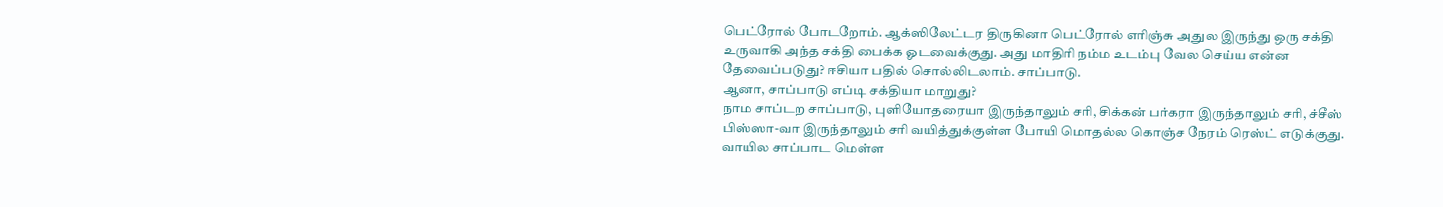பெட்ரோல் போடறோம். ஆக்ஸிலேட்டர திருகினா பெட்ரோல் எரிஞ்சு அதுல இருந்து ஒரு சக்தி உருவாகி அந்த சக்தி பைக்க ஓடவைக்குது. அது மாதிரி நம்ம உடம்பு வேல செய்ய என்ன தேவைப்படுது? ஈசியா பதில் சொல்லிடலாம். சாப்பாடு.
ஆனா, சாப்பாடு எப்டி சக்தியா மாறுது?
நாம சாப்டற சாப்பாடு, புளியோதரையா இருந்தாலும் சரி, சிக்கன் பர்கரா இருந்தாலும் சரி, ச்சீஸ் பிஸ்ஸா-வா இருந்தாலும் சரி வயித்துக்குள்ள போயி மொதல்ல கொஞ்ச நேரம் ரெஸ்ட் எடுக்குது. வாயில சாப்பாட மெள்ள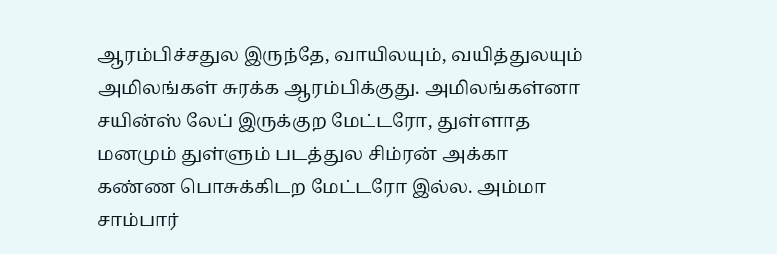ஆரம்பிச்சதுல இருந்தே, வாயிலயும், வயித்துலயும் அமிலங்கள் சுரக்க ஆரம்பிக்குது. அமிலங்கள்னா சயின்ஸ் லேப் இருக்குற மேட்டரோ, துள்ளாத மனமும் துள்ளும் படத்துல சிம்ரன் அக்கா கண்ண பொசுக்கிடற மேட்டரோ இல்ல. அம்மா சாம்பார்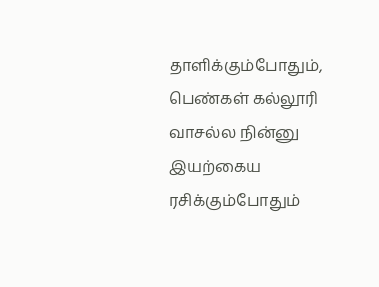தாளிக்கும்போதும், பெண்கள் கல்லூரி வாசல்ல நின்னு இயற்கைய ரசிக்கும்போதும்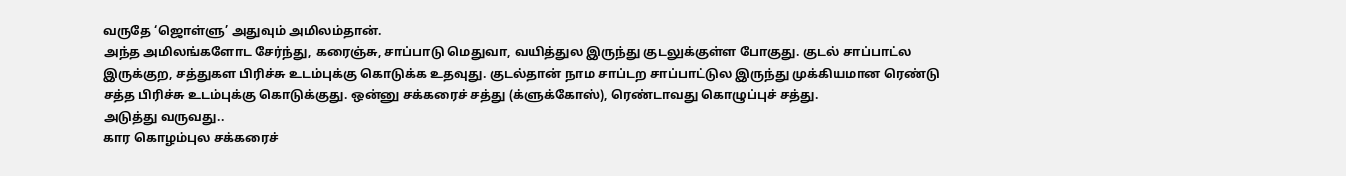வருதே ‘ஜொள்ளு’ அதுவும் அமிலம்தான்.
அந்த அமிலங்களோட சேர்ந்து, கரைஞ்சு, சாப்பாடு மெதுவா, வயித்துல இருந்து குடலுக்குள்ள போகுது. குடல் சாப்பாட்ல இருக்குற, சத்துகள பிரிச்சு உடம்புக்கு கொடுக்க உதவுது. குடல்தான் நாம சாப்டற சாப்பாட்டுல இருந்து முக்கியமான ரெண்டு சத்த பிரிச்சு உடம்புக்கு கொடுக்குது. ஒன்னு சக்கரைச் சத்து (க்ளுக்கோஸ்), ரெண்டாவது கொழுப்புச் சத்து.
அடுத்து வருவது..
கார கொழம்புல சக்கரைச்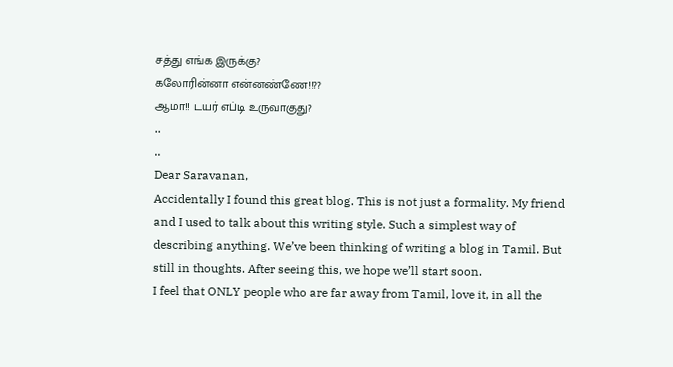சத்து எங்க இருக்கு?
கலோரின்னா என்னண்ணே!!??
ஆமா!! டயர் எப்டி உருவாகுது?
..
..
Dear Saravanan,
Accidentally I found this great blog. This is not just a formality. My friend and I used to talk about this writing style. Such a simplest way of describing anything. We’ve been thinking of writing a blog in Tamil. But still in thoughts. After seeing this, we hope we’ll start soon.
I feel that ONLY people who are far away from Tamil, love it, in all the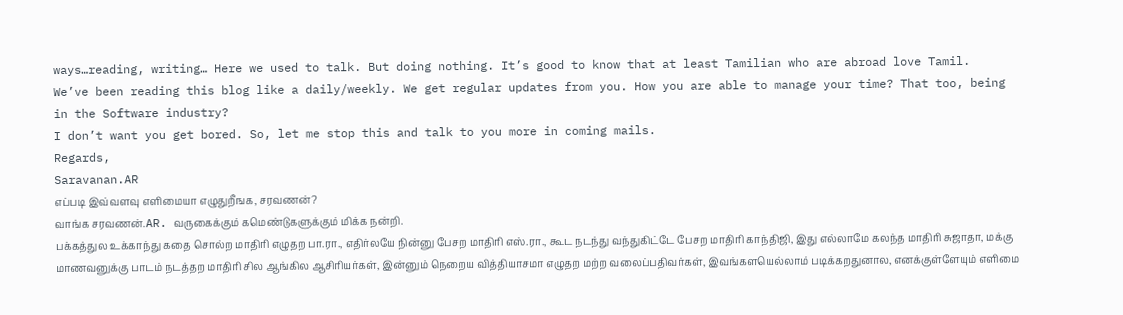ways…reading, writing… Here we used to talk. But doing nothing. It’s good to know that at least Tamilian who are abroad love Tamil.
We’ve been reading this blog like a daily/weekly. We get regular updates from you. How you are able to manage your time? That too, being in the Software industry?
I don’t want you get bored. So, let me stop this and talk to you more in coming mails.
Regards,
Saravanan.AR
எப்படி இவ்வளவு எளிமையா எழுதுறீஙக, சரவணன்?
வாங்க சரவணன்.AR. வருகைக்கும் கமெண்டுகளுக்கும் மிக்க நன்றி.
பக்கத்துல உக்காந்து கதை சொல்ற மாதிரி எழுதற பா.ரா., எதிர்லயே நின்னு பேசற மாதிரி எஸ்.ரா., கூட நடந்து வந்துகிட்டே பேசற மாதிரி காந்திஜி, இது எல்லாமே கலந்த மாதிரி சுஜாதா, மக்கு மாணவனுக்கு பாடம் நடத்தற மாதிரி சில ஆங்கில ஆசிரியர்கள், இன்னும் நெறைய வித்தியாசமா எழுதற மற்ற வலைப்பதிவர்கள், இவங்களயெல்லாம் படிக்கறதுனால, எனக்குள்ளேயும் எளிமை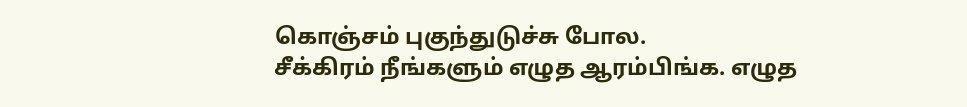கொஞ்சம் புகுந்துடுச்சு போல.
சீக்கிரம் நீங்களும் எழுத ஆரம்பிங்க. எழுத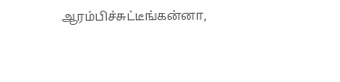ஆரம்பிச்சுட்டீங்கன்னா,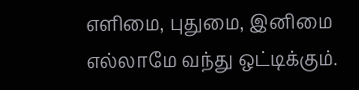எளிமை, புதுமை, இனிமை எல்லாமே வந்து ஒட்டிக்கும்.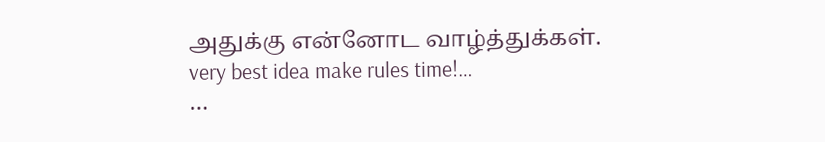அதுக்கு என்னோட வாழ்த்துக்கள்.
very best idea make rules time!…
…